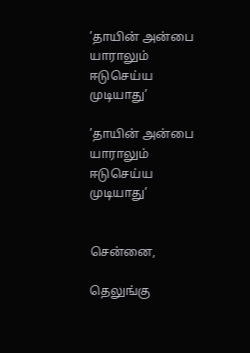’தாயின் அன்பை யாராலும் ஈடுசெய்ய முடியாது’

’தாயின் அன்பை யாராலும் ஈடுசெய்ய முடியாது’


சென்னை,

தெலுங்கு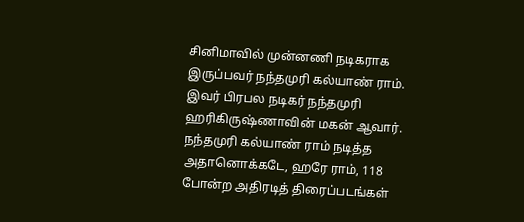சினிமாவில் முன்னணி நடிகராக இருப்பவர் நந்தமுரி கல்யாண் ராம். இவர் பிரபல நடிகர் நந்தமுரி ஹரிகிருஷ்ணாவின் மகன் ஆவார். நந்தமுரி கல்யாண் ராம் நடித்த அதானொக்கடே, ஹரே ராம், 118 போன்ற அதிரடித் திரைப்படங்கள்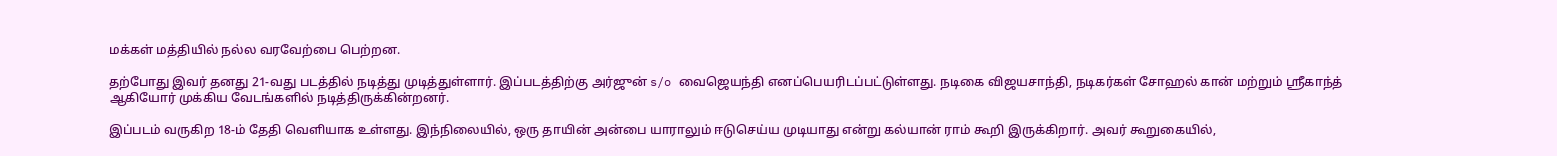மக்கள் மத்தியில் நல்ல வரவேற்பை பெற்றன.

தற்போது இவர் தனது 21-வது படத்தில் நடித்து முடித்துள்ளார். இப்படத்திற்கு அர்ஜுன் s/o வைஜெயந்தி எனப்பெயரிடப்பட்டுள்ளது. நடிகை விஜயசாந்தி, நடிகர்கள் சோஹல் கான் மற்றும் ஸ்ரீகாந்த் ஆகியோர் முக்கிய வேடங்களில் நடித்திருக்கின்றனர்.

இப்படம் வருகிற 18-ம் தேதி வெளியாக உள்ளது. இந்நிலையில், ஒரு தாயின் அன்பை யாராலும் ஈடுசெய்ய முடியாது என்று கல்யான் ராம் கூறி இருக்கிறார். அவர் கூறுகையில்,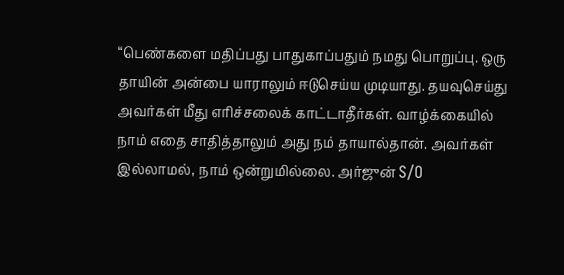“பெண்களை மதிப்பது பாதுகாப்பதும் நமது பொறுப்பு. ஒரு தாயின் அன்பை யாராலும் ஈடுசெய்ய முடியாது. தயவுசெய்து அவர்கள் மீது எரிச்சலைக் காட்டாதீர்கள். வாழ்க்கையில் நாம் எதை சாதித்தாலும் அது நம் தாயால்தான். அவர்கள் இல்லாமல், நாம் ஒன்றுமில்லை. அர்ஜுன் S/O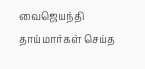வைஜெயந்தி தாய்மார்கள் செய்த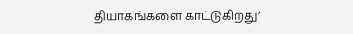தியாகங்களை காட்டுகிறது’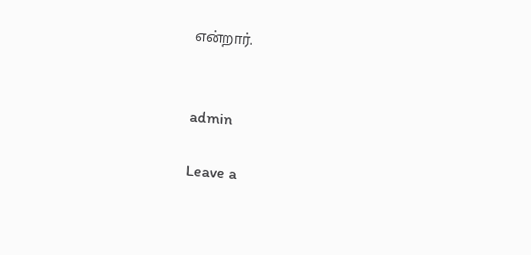என்றார்.


admin

Leave a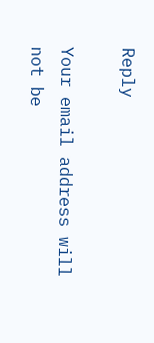Reply

Your email address will not be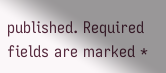published. Required fields are marked *